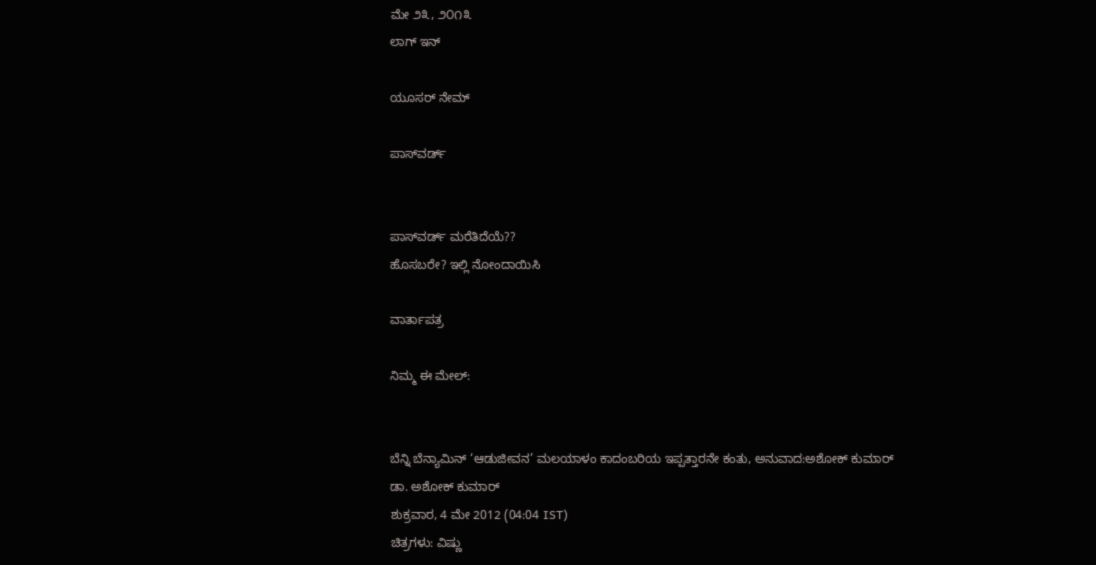ಮೇ ೨೩, ೨೦೧೩
ಲಾಗ್ ಇನ್

ಯೂಸರ್ ನೇಮ್

ಪಾಸ್‌ವರ್ಡ್


ಪಾಸ್‌ವರ್ಡ್ ಮರೆತಿದೆಯೆ??
ಹೊಸಬರೇ? ಇಲ್ಲಿ ನೋಂದಾಯಿಸಿ

ವಾರ್ತಾಪತ್ರ

ನಿಮ್ಮ ಈ ಮೇಲ್:


ಬೆನ್ನಿ ಬೆನ್ಯಾಮಿನ್ ‘ಆಡುಜೀವನ’ ಮಲಯಾಳಂ ಕಾದಂಬರಿಯ ಇಪ್ಪತ್ತಾರನೇ ಕಂತು, ಅನುವಾದ:ಅಶೋಕ್ ಕುಮಾರ್
ಡಾ. ಅಶೋಕ್ ಕುಮಾರ್
ಶುಕ್ರವಾರ, 4 ಮೇ 2012 (04:04 IST)
ಚಿತ್ರಗಳು: ವಿಷ್ಣು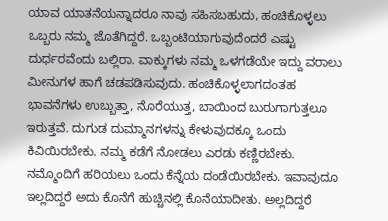ಯಾವ ಯಾತನೆಯನ್ನಾದರೂ ನಾವು ಸಹಿಸಬಹುದು, ಹಂಚಿಕೊಳ್ಳಲು ಒಬ್ಬರು ನಮ್ಮ ಜೊತೆಗಿದ್ದರೆ. ಒಬ್ಬಂಟಿಯಾಗುವುದೆಂದರೆ ಎಷ್ಟು ದುರ್ಧರವೆಂದು ಬಲ್ಲಿರಾ. ವಾಕ್ಕುಗಳು ನಮ್ಮ ಒಳಗಡೆಯೇ ಇದ್ದು ವರಾಲು ಮೀನುಗಳ ಹಾಗೆ ಚಡಪಡಿಸುವುದು. ಹಂಚಿಕೊಳ್ಳಲಾಗದಂತಹ ಭಾವನೆಗಳು ಉಬ್ಬುತ್ತಾ, ನೊರೆಯುತ್ತ, ಬಾಯಿಂದ ಬುರುಗಾಗುತ್ತಲೂ ಇರುತ್ತವೆ. ದುಗುಡ ದುಮ್ಮಾನಗಳನ್ನು ಕೇಳುವುದಕ್ಕೂ ಒಂದು ಕಿವಿಯಿರಬೇಕು. ನಮ್ಮ ಕಡೆಗೆ ನೋಡಲು ಎರಡು ಕಣ್ಣಿರಬೇಕು. ನಮ್ಮೊಂದಿಗೆ ಹರಿಯಲು ಒಂದು ಕೆನ್ನೆಯ ದಂಡೆಯಿರಬೇಕು. ಇವಾವುದೂ ಇಲ್ಲದಿದ್ದರೆ ಅದು ಕೊನೆಗೆ ಹುಚ್ಚಿನಲ್ಲಿ ಕೊನೆಯಾದೀತು. ಅಲ್ಲದಿದ್ದರೆ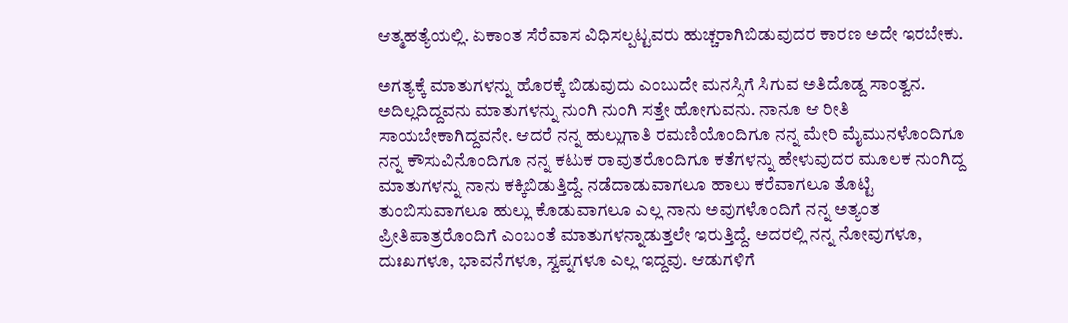ಆತ್ಮಹತ್ಯೆಯಲ್ಲಿ. ಏಕಾಂತ ಸೆರೆವಾಸ ವಿಧಿಸಲ್ಪಟ್ಟವರು ಹುಚ್ಚರಾಗಿಬಿಡುವುದರ ಕಾರಣ ಅದೇ ಇರಬೇಕು.

ಅಗತ್ಯಕ್ಕೆ ಮಾತುಗಳನ್ನು ಹೊರಕ್ಕೆ ಬಿಡುವುದು ಎಂಬುದೇ ಮನಸ್ಸಿಗೆ ಸಿಗುವ ಅತಿದೊಡ್ದ ಸಾಂತ್ವನ. ಅದಿಲ್ಲದಿದ್ದವನು ಮಾತುಗಳನ್ನು ನುಂಗಿ ನುಂಗಿ ಸತ್ತೇ ಹೋಗುವನು. ನಾನೂ ಆ ರೀತಿ ಸಾಯಬೇಕಾಗಿದ್ದವನೇ. ಆದರೆ ನನ್ನ ಹುಲ್ಲುಗಾತಿ ರಮಣಿಯೊಂದಿಗೂ ನನ್ನ ಮೇರಿ ಮೈಮುನಳೊಂದಿಗೂ ನನ್ನ ಕೌಸುವಿನೊಂದಿಗೂ ನನ್ನ ಕಟುಕ ರಾವುತರೊಂದಿಗೂ ಕತೆಗಳನ್ನು ಹೇಳುವುದರ ಮೂಲಕ ನುಂಗಿದ್ದ ಮಾತುಗಳನ್ನು ನಾನು ಕಕ್ಕಿಬಿಡುತ್ತಿದ್ದೆ. ನಡೆದಾಡುವಾಗಲೂ ಹಾಲು ಕರೆವಾಗಲೂ ತೊಟ್ಟಿ ತುಂಬಿಸುವಾಗಲೂ ಹುಲ್ಲು ಕೊಡುವಾಗಲೂ ಎಲ್ಲ ನಾನು ಅವುಗಳೊಂದಿಗೆ ನನ್ನ ಅತ್ಯಂತ ಪ್ರೀತಿಪಾತ್ರರೊಂದಿಗೆ ಎಂಬಂತೆ ಮಾತುಗಳನ್ನಾಡುತ್ತಲೇ ಇರುತ್ತಿದ್ದೆ. ಅದರಲ್ಲಿ ನನ್ನ ನೋವುಗಳೂ, ದುಃಖಗಳೂ, ಭಾವನೆಗಳೂ, ಸ್ವಪ್ನಗಳೂ ಎಲ್ಲ ಇದ್ದವು. ಆಡುಗಳಿಗೆ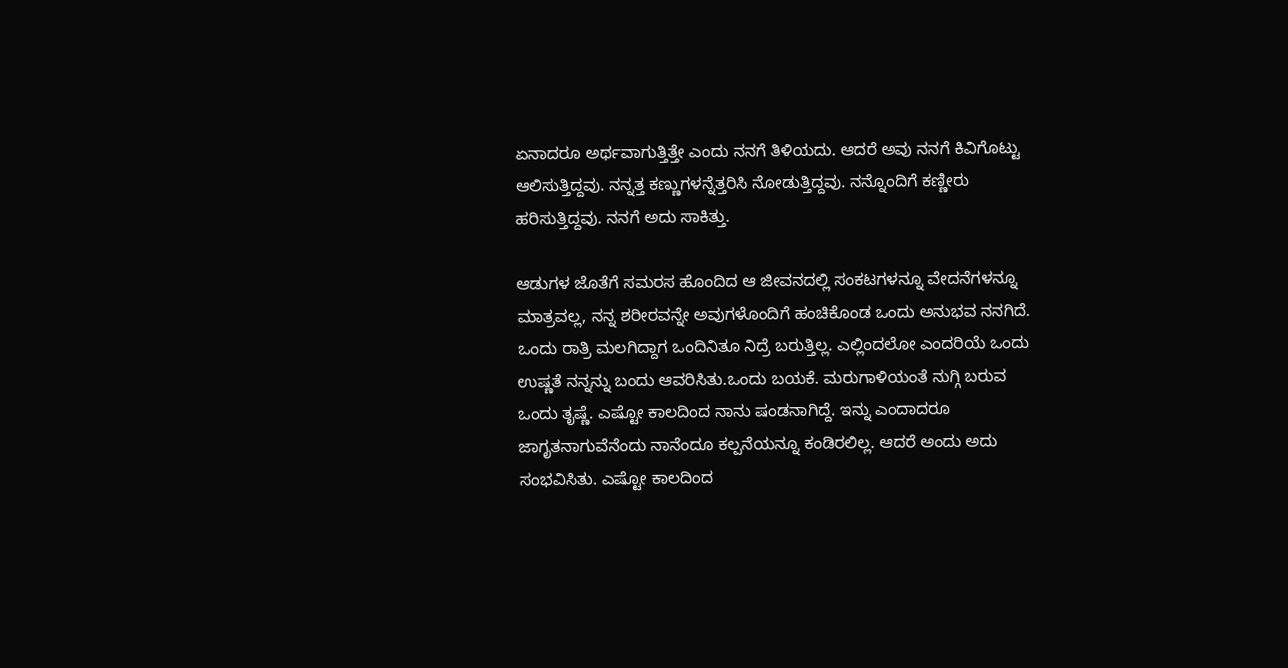ಏನಾದರೂ ಅರ್ಥವಾಗುತ್ತಿತ್ತೇ ಎಂದು ನನಗೆ ತಿಳಿಯದು. ಆದರೆ ಅವು ನನಗೆ ಕಿವಿಗೊಟ್ಟು ಆಲಿಸುತ್ತಿದ್ದವು. ನನ್ನತ್ತ ಕಣ್ಣುಗಳನ್ನೆತ್ತರಿಸಿ ನೋಡುತ್ತಿದ್ದವು. ನನ್ನೊಂದಿಗೆ ಕಣ್ಣೀರು ಹರಿಸುತ್ತಿದ್ದವು. ನನಗೆ ಅದು ಸಾಕಿತ್ತು.

ಆಡುಗಳ ಜೊತೆಗೆ ಸಮರಸ ಹೊಂದಿದ ಆ ಜೀವನದಲ್ಲಿ ಸಂಕಟಗಳನ್ನೂ ವೇದನೆಗಳನ್ನೂ ಮಾತ್ರವಲ್ಲ, ನನ್ನ ಶರೀರವನ್ನೇ ಅವುಗಳೊಂದಿಗೆ ಹಂಚಿಕೊಂಡ ಒಂದು ಅನುಭವ ನನಗಿದೆ. ಒಂದು ರಾತ್ರಿ ಮಲಗಿದ್ದಾಗ ಒಂದಿನಿತೂ ನಿದ್ರೆ ಬರುತ್ತಿಲ್ಲ. ಎಲ್ಲಿಂದಲೋ ಎಂದರಿಯೆ ಒಂದು ಉಷ್ಣತೆ ನನ್ನನ್ನು ಬಂದು ಆವರಿಸಿತು.ಒಂದು ಬಯಕೆ. ಮರುಗಾಳಿಯಂತೆ ನುಗ್ಗಿ ಬರುವ ಒಂದು ತೃಷ್ಣೆ. ಎಷ್ಟೋ ಕಾಲದಿಂದ ನಾನು ಷಂಡನಾಗಿದ್ದೆ. ಇನ್ನು ಎಂದಾದರೂ ಜಾಗೃತನಾಗುವೆನೆಂದು ನಾನೆಂದೂ ಕಲ್ಪನೆಯನ್ನೂ ಕಂಡಿರಲಿಲ್ಲ. ಆದರೆ ಅಂದು ಅದು ಸಂಭವಿಸಿತು. ಎಷ್ಟೋ ಕಾಲದಿಂದ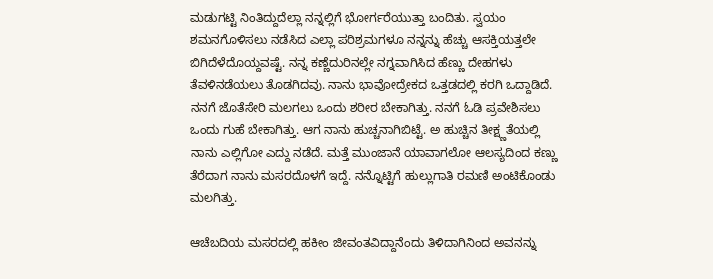ಮಡುಗಟ್ಟಿ ನಿಂತಿದ್ದುದೆಲ್ಲಾ ನನ್ನಲ್ಲಿಗೆ ಭೋರ್ಗರೆಯುತ್ತಾ ಬಂದಿತು. ಸ್ವಯಂ ಶಮನಗೊಳಿಸಲು ನಡೆಸಿದ ಎಲ್ಲಾ ಪರಿಶ್ರಮಗಳೂ ನನ್ನನ್ನು ಹೆಚ್ಚು ಆಸಕ್ತಿಯತ್ತಲೇ ಬಿಗಿದೆಳೆದೊಯ್ದವಷ್ಟೆ. ನನ್ನ ಕಣ್ಣೆದುರಿನಲ್ಲೇ ನಗ್ನವಾಗಿಸಿದ ಹೆಣ್ಣು ದೇಹಗಳು ತೆವಳಿನಡೆಯಲು ತೊಡಗಿದವು. ನಾನು ಭಾವೋದ್ರೇಕದ ಒತ್ತಡದಲ್ಲಿ ಕರಗಿ ಒದ್ದಾಡಿದೆ. ನನಗೆ ಜೊತೆಸೇರಿ ಮಲಗಲು ಒಂದು ಶರೀರ ಬೇಕಾಗಿತ್ತು. ನನಗೆ ಓಡಿ ಪ್ರವೇಶಿಸಲು ಒಂದು ಗುಹೆ ಬೇಕಾಗಿತ್ತು. ಆಗ ನಾನು ಹುಚ್ಚನಾಗಿಬಿಟ್ಟೆ. ಅ ಹುಚ್ಚಿನ ತೀಕ್ಷ್ಣತೆಯಲ್ಲಿ ನಾನು ಎಲ್ಲಿಗೋ ಎದ್ದು ನಡೆದೆ. ಮತ್ತೆ ಮುಂಜಾನೆ ಯಾವಾಗಲೋ ಆಲಸ್ಯದಿಂದ ಕಣ್ಣು ತೆರೆದಾಗ ನಾನು ಮಸರದೊಳಗೆ ಇದ್ದೆ. ನನ್ನೊಟ್ಟಿಗೆ ಹುಲ್ಲುಗಾತಿ ರಮಣಿ ಅಂಟಿಕೊಂಡು ಮಲಗಿತ್ತು.

ಆಚೆಬದಿಯ ಮಸರದಲ್ಲಿ ಹಕೀಂ ಜೀವಂತವಿದ್ದಾನೆಂದು ತಿಳಿದಾಗಿನಿಂದ ಅವನನ್ನು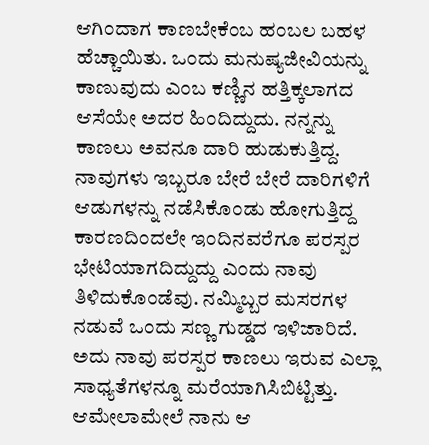ಆಗಿಂದಾಗ ಕಾಣಬೇಕೆಂಬ ಹಂಬಲ ಬಹಳ ಹೆಚ್ಚಾಯಿತು. ಒಂದು ಮನುಷ್ಯಜೀವಿಯನ್ನು ಕಾಣುವುದು ಎಂಬ ಕಣ್ಣಿನ ಹತ್ತಿಕ್ಕಲಾಗದ ಆಸೆಯೇ ಅದರ ಹಿಂದಿದ್ದುದು. ನನ್ನನ್ನು ಕಾಣಲು ಅವನೂ ದಾರಿ ಹುಡುಕುತ್ತಿದ್ದ. ನಾವುಗಳು ಇಬ್ಬರೂ ಬೇರೆ ಬೇರೆ ದಾರಿಗಳಿಗೆ ಆಡುಗಳನ್ನು ನಡೆಸಿಕೊಂಡು ಹೋಗುತ್ತಿದ್ದ ಕಾರಣದಿಂದಲೇ ಇಂದಿನವರೆಗೂ ಪರಸ್ಪರ ಭೇಟಿಯಾಗದಿದ್ದುದ್ದು ಎಂದು ನಾವು ತಿಳಿದುಕೊಂಡೆವು. ನಮ್ಮಿಬ್ಬರ ಮಸರಗಳ ನಡುವೆ ಒಂದು ಸಣ್ಣ ಗುಡ್ಡದ ಇಳಿಜಾರಿದೆ. ಅದು ನಾವು ಪರಸ್ಪರ ಕಾಣಲು ಇರುವ ಎಲ್ಲಾ ಸಾಧ್ಯತೆಗಳನ್ನೂ ಮರೆಯಾಗಿಸಿಬಿಟ್ಟಿತ್ತು. ಆಮೇಲಾಮೇಲೆ ನಾನು ಆ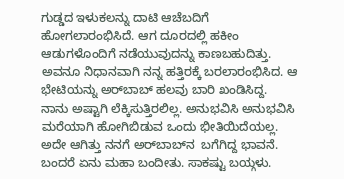ಗುಡ್ಡದ ಇಳುಕಲನ್ನು ದಾಟಿ ಆಚೆಬದಿಗೆ ಹೋಗಲಾರಂಭಿಸಿದೆ. ಆಗ ದೂರದಲ್ಲಿ ಹಕೀಂ ಆಡುಗಳೊಂದಿಗೆ ನಡೆಯುವುದನ್ನು ಕಾಣಬಹುದಿತ್ತು. ಅವನೂ ನಿಧಾನವಾಗಿ ನನ್ನ ಹತ್ತಿರಕ್ಕೆ ಬರಲಾರಂಭಿಸಿದ. ಆ ಭೇಟಿಯನ್ನು ಅರ್‌ಬಾಬ್ ಹಲವು ಬಾರಿ ಖಂಡಿಸಿದ್ದ. ನಾನು ಅಷ್ಟಾಗಿ ಲೆಕ್ಕಿಸುತ್ತಿರಲಿಲ್ಲ. ಅನುಭವಿಸಿ ಅನುಭವಿಸಿ ಮರೆಯಾಗಿ ಹೋಗಿಬಿಡುವ ಒಂದು ಭೀತಿಯಿದೆಯಲ್ಲ. ಅದೇ ಆಗಿತ್ತು ನನಗೆ ಅರ್‌ಬಾಬ್‌ನ  ಬಗೆಗಿದ್ದ ಭಾವನೆ. ಬಂದರೆ ಏನು ಮಹಾ ಬಂದೀತು. ಸಾಕಷ್ಟು ಬಯ್ಗಳು.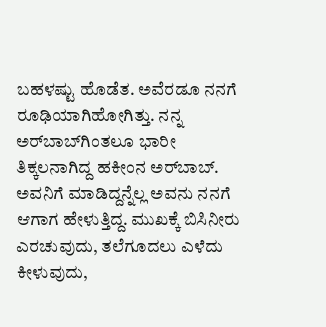ಬಹಳಷ್ಟು ಹೊಡೆತ. ಅವೆರಡೂ ನನಗೆ ರೂಢಿಯಾಗಿಹೋಗಿತ್ತು. ನನ್ನ ಅರ್‌ಬಾಬ್‌ಗಿಂತಲೂ ಭಾರೀ ತಿಕ್ಕಲನಾಗಿದ್ದ ಹಕೀಂನ ಅರ್‌ಬಾಬ್. ಅವನಿಗೆ ಮಾಡಿದ್ದನ್ನೆಲ್ಲ ಅವನು ನನಗೆ ಆಗಾಗ ಹೇಳುತ್ತಿದ್ದ. ಮುಖಕ್ಕೆ ಬಿಸಿನೀರು ಎರಚುವುದು, ತಲೆಗೂದಲು ಎಳೆದು ಕೀಳುವುದು,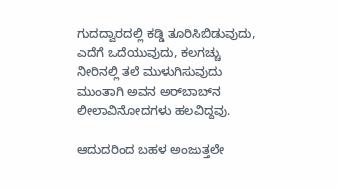ಗುದದ್ವಾರದಲ್ಲಿ ಕಡ್ಡಿ ತೂರಿಸಿಬಿಡುವುದು, ಎದೆಗೆ ಒದೆಯುವುದು, ಕಲಗಚ್ಚು ನೀರಿನಲ್ಲಿ ತಲೆ ಮುಳುಗಿಸುವುದು ಮುಂತಾಗಿ ಅವನ ಅರ್‌ಬಾಬ್‌ನ ಲೀಲಾವಿನೋದಗಳು ಹಲವಿದ್ದವು.

ಆದುದರಿಂದ ಬಹಳ ಅಂಜುತ್ತಲೇ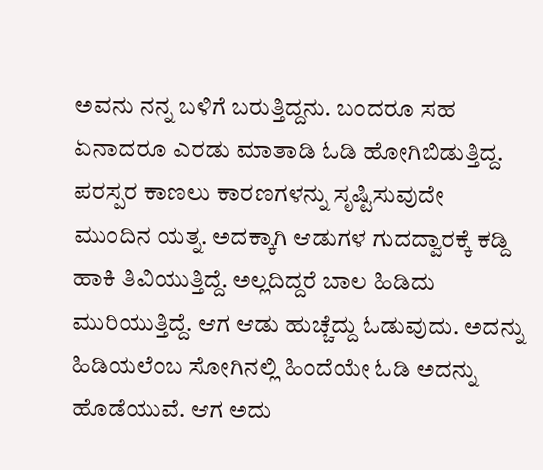ಅವನು ನನ್ನ ಬಳಿಗೆ ಬರುತ್ತಿದ್ದನು. ಬಂದರೂ ಸಹ ಏನಾದರೂ ಎರಡು ಮಾತಾಡಿ ಓಡಿ ಹೋಗಿಬಿಡುತ್ತಿದ್ದ. ಪರಸ್ಪರ ಕಾಣಲು ಕಾರಣಗಳನ್ನು ಸೃಷ್ಟಿಸುವುದೇ ಮುಂದಿನ ಯತ್ನ. ಅದಕ್ಕಾಗಿ ಆಡುಗಳ ಗುದದ್ವಾರಕ್ಕೆ ಕಡ್ದಿ ಹಾಕಿ ತಿವಿಯುತ್ತಿದ್ದೆ. ಅಲ್ಲದಿದ್ದರೆ ಬಾಲ ಹಿಡಿದು ಮುರಿಯುತ್ತಿದ್ದೆ. ಆಗ ಆಡು ಹುಚ್ಚೆದ್ದು ಓಡುವುದು. ಅದನ್ನು ಹಿಡಿಯಲೆಂಬ ಸೋಗಿನಲ್ಲಿ ಹಿಂದೆಯೇ ಓಡಿ ಅದನ್ನು ಹೊಡೆಯುವೆ. ಆಗ ಅದು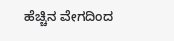ಹೆಚ್ಚಿನ ವೇಗದಿಂದ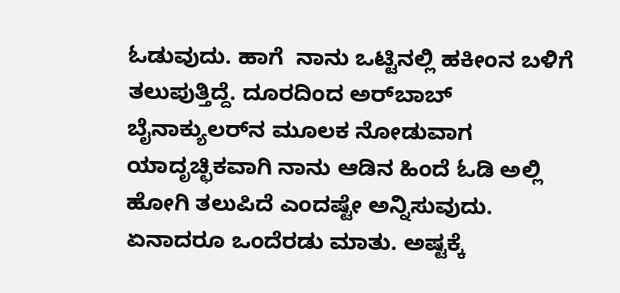ಓಡುವುದು. ಹಾಗೆ  ನಾನು ಒಟ್ಟಿನಲ್ಲಿ ಹಕೀಂನ ಬಳಿಗೆ ತಲುಪುತ್ತಿದ್ದೆ. ದೂರದಿಂದ ಅರ್‌ಬಾಬ್ ಬೈನಾಕ್ಯುಲರ್‌ನ ಮೂಲಕ ನೋಡುವಾಗ ಯಾದೃಚ್ಛಿಕವಾಗಿ ನಾನು ಆಡಿನ ಹಿಂದೆ ಓಡಿ ಅಲ್ಲಿ ಹೋಗಿ ತಲುಪಿದೆ ಎಂದಷ್ಟೇ ಅನ್ನಿಸುವುದು. ಏನಾದರೂ ಒಂದೆರಡು ಮಾತು. ಅಷ್ಟಕ್ಕೆ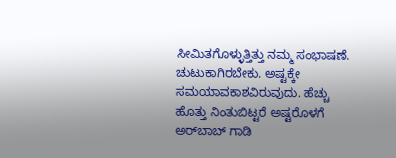ಸೀಮಿತಗೊಳ್ಳುತ್ತಿತ್ತು ನಮ್ಮ ಸಂಭಾಷಣೆ. ಚುಟುಕಾಗಿರಬೇಕು. ಅಷ್ಟಕ್ಕೇ ಸಮಯಾವಕಾಶವಿರುವುದು. ಹೆಚ್ಚು ಹೊತ್ತು ನಿಂತುಬಿಟ್ಟರೆ ಅಷ್ಟರೊಳಗೆ ಅರ್‌ಬಾಬ್ ಗಾಡಿ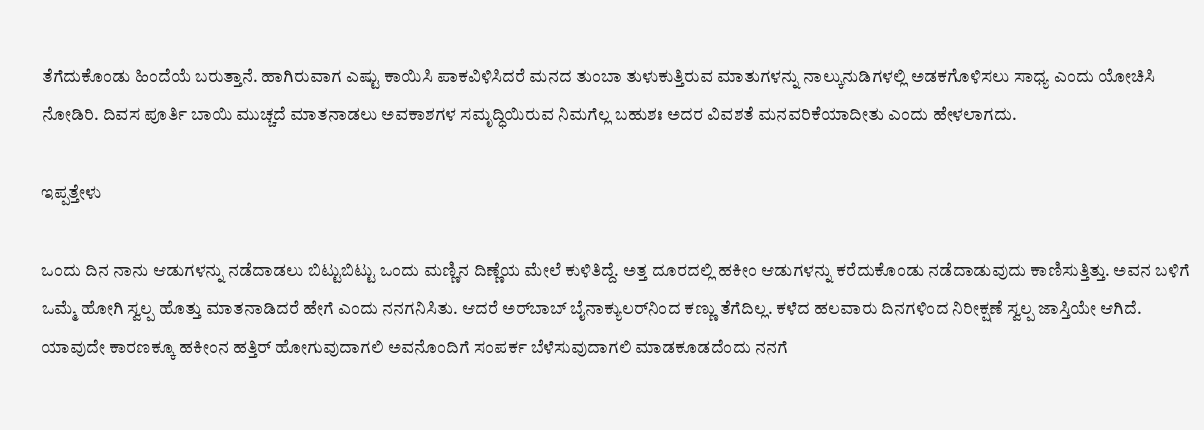ತೆಗೆದುಕೊಂಡು ಹಿಂದೆಯೆ ಬರುತ್ತಾನೆ. ಹಾಗಿರುವಾಗ ಎಷ್ಟು ಕಾಯಿಸಿ ಪಾಕವಿಳಿಸಿದರೆ ಮನದ ತುಂಬಾ ತುಳುಕುತ್ತಿರುವ ಮಾತುಗಳನ್ನು ನಾಲ್ಕುನುಡಿಗಳಲ್ಲಿ ಅಡಕಗೊಳಿಸಲು ಸಾಧ್ಯ ಎಂದು ಯೋಚಿಸಿ ನೋಡಿರಿ. ದಿವಸ ಪೂರ್ತಿ ಬಾಯಿ ಮುಚ್ಚದೆ ಮಾತನಾಡಲು ಅವಕಾಶಗಳ ಸಮೃದ್ಧಿಯಿರುವ ನಿಮಗೆಲ್ಲ ಬಹುಶಃ ಅದರ ವಿವಶತೆ ಮನವರಿಕೆಯಾದೀತು ಎಂದು ಹೇಳಲಾಗದು.

ಇಪ್ಪತ್ತೇಳು

ಒಂದು ದಿನ ನಾನು ಆಡುಗಳನ್ನು ನಡೆದಾಡಲು ಬಿಟ್ಟುಬಿಟ್ಟು ಒಂದು ಮಣ್ಣಿನ ದಿಣ್ಣೆಯ ಮೇಲೆ ಕುಳಿತಿದ್ದೆ. ಅತ್ತ ದೂರದಲ್ಲಿ ಹಕೀಂ ಆಡುಗಳನ್ನು ಕರೆದುಕೊಂಡು ನಡೆದಾಡುವುದು ಕಾಣಿಸುತ್ತಿತ್ತು. ಅವನ ಬಳಿಗೆ ಒಮ್ಮೆ ಹೋಗಿ ಸ್ವಲ್ಪ ಹೊತ್ತು ಮಾತನಾಡಿದರೆ ಹೇಗೆ ಎಂದು ನನಗನಿಸಿತು. ಆದರೆ ಅರ್‌ಬಾಬ್ ಬೈನಾಕ್ಯುಲರ್‌ನಿಂದ ಕಣ್ಣು ತೆಗೆದಿಲ್ಲ. ಕಳೆದ ಹಲವಾರು ದಿನಗಳಿಂದ ನಿರೀಕ್ಷಣೆ ಸ್ವಲ್ಪ ಜಾಸ್ತಿಯೇ ಆಗಿದೆ. ಯಾವುದೇ ಕಾರಣಕ್ಕೂ ಹಕೀಂನ ಹತ್ತಿರ್ ಹೋಗುವುದಾಗಲಿ ಅವನೊಂದಿಗೆ ಸಂಪರ್ಕ ಬೆಳೆಸುವುದಾಗಲಿ ಮಾಡಕೂಡದೆಂದು ನನಗೆ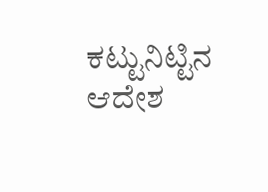ಕಟ್ಟುನಿಟ್ಟಿನ ಆದೇಶ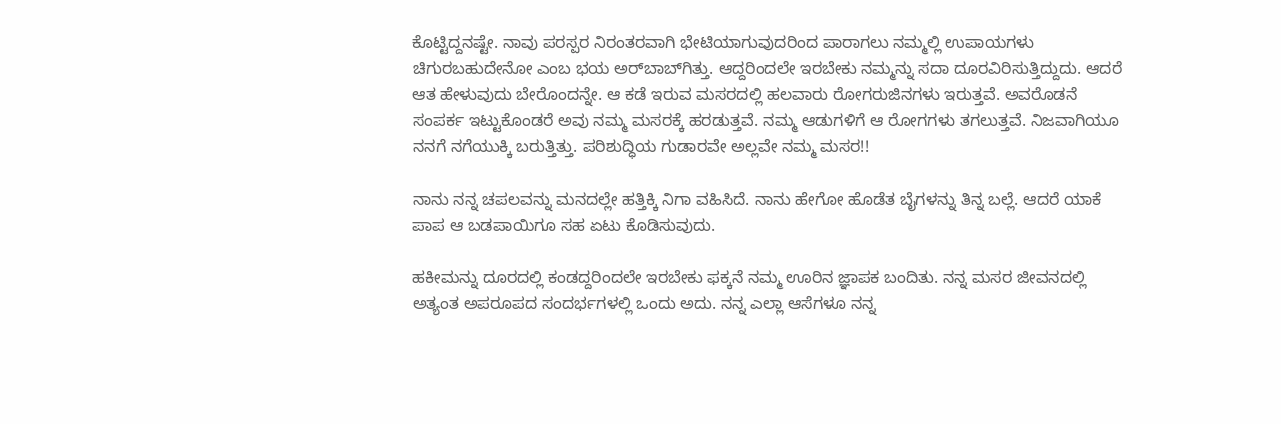ಕೊಟ್ಟಿದ್ದನಷ್ಟೇ. ನಾವು ಪರಸ್ಪರ ನಿರಂತರವಾಗಿ ಭೇಟಿಯಾಗುವುದರಿಂದ ಪಾರಾಗಲು ನಮ್ಮಲ್ಲಿ ಉಪಾಯಗಳು ಚಿಗುರಬಹುದೇನೋ ಎಂಬ ಭಯ ಅರ್‌ಬಾಬ್‌ಗಿತ್ತು. ಆದ್ದರಿಂದಲೇ ಇರಬೇಕು ನಮ್ಮನ್ನು ಸದಾ ದೂರವಿರಿಸುತ್ತಿದ್ದುದು. ಆದರೆ ಆತ ಹೇಳುವುದು ಬೇರೊಂದನ್ನೇ. ಆ ಕಡೆ ಇರುವ ಮಸರದಲ್ಲಿ ಹಲವಾರು ರೋಗರುಜಿನಗಳು ಇರುತ್ತವೆ. ಅವರೊಡನೆ ಸಂಪರ್ಕ ಇಟ್ಟುಕೊಂಡರೆ ಅವು ನಮ್ಮ ಮಸರಕ್ಕೆ ಹರಡುತ್ತವೆ. ನಮ್ಮ ಆಡುಗಳಿಗೆ ಆ ರೋಗಗಳು ತಗಲುತ್ತವೆ. ನಿಜವಾಗಿಯೂ  ನನಗೆ ನಗೆಯುಕ್ಕಿ ಬರುತ್ತಿತ್ತು. ಪರಿಶುದ್ಧಿಯ ಗುಡಾರವೇ ಅಲ್ಲವೇ ನಮ್ಮ ಮಸರ!!

ನಾನು ನನ್ನ ಚಪಲವನ್ನು ಮನದಲ್ಲೇ ಹತ್ತಿಕ್ಕಿ ನಿಗಾ ವಹಿಸಿದೆ. ನಾನು ಹೇಗೋ ಹೊಡೆತ ಬೈಗಳನ್ನು ತಿನ್ನ ಬಲ್ಲೆ. ಆದರೆ ಯಾಕೆ ಪಾಪ ಆ ಬಡಪಾಯಿಗೂ ಸಹ ಏಟು ಕೊಡಿಸುವುದು.

ಹಕೀಮನ್ನು ದೂರದಲ್ಲಿ ಕಂಡದ್ದರಿಂದಲೇ ಇರಬೇಕು ಫಕ್ಕನೆ ನಮ್ಮ ಊರಿನ ಜ್ಞಾಪಕ ಬಂದಿತು. ನನ್ನ ಮಸರ ಜೀವನದಲ್ಲಿ ಅತ್ಯಂತ ಅಪರೂಪದ ಸಂದರ್ಭಗಳಲ್ಲಿ ಒಂದು ಅದು. ನನ್ನ ಎಲ್ಲಾ ಆಸೆಗಳೂ ನನ್ನ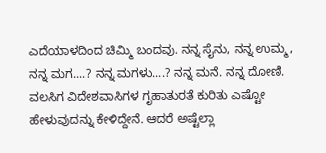ಎದೆಯಾಳದಿಂದ ಚಿಮ್ಮಿ ಬಂದವು. ನನ್ನ ಸೈನು, ನನ್ನ ಉಮ್ಮ, ನನ್ನ ಮಗ....? ನನ್ನ ಮಗಳು....? ನನ್ನ ಮನೆ. ನನ್ನ ದೋಣಿ. ವಲಸಿಗ ವಿದೇಶವಾಸಿಗಳ ಗೃಹಾತುರತೆ ಕುರಿತು ಎಷ್ಟೋ ಹೇಳುವುದನ್ನು ಕೇಳಿದ್ದೇನೆ. ಆದರೆ ಅಷ್ಟೆಲ್ಲಾ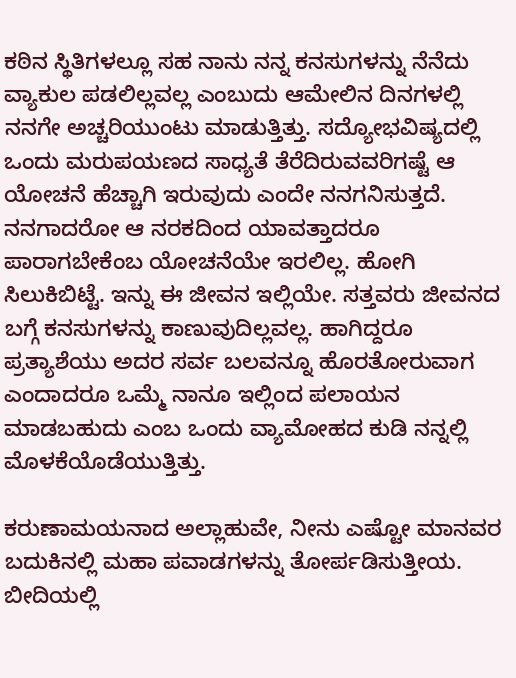ಕಠಿನ ಸ್ಥಿತಿಗಳಲ್ಲೂ ಸಹ ನಾನು ನನ್ನ ಕನಸುಗಳನ್ನು ನೆನೆದು ವ್ಯಾಕುಲ ಪಡಲಿಲ್ಲವಲ್ಲ ಎಂಬುದು ಆಮೇಲಿನ ದಿನಗಳಲ್ಲಿ ನನಗೇ ಅಚ್ಚರಿಯುಂಟು ಮಾಡುತ್ತಿತ್ತು. ಸದ್ಯೋಭವಿಷ್ಯದಲ್ಲಿ ಒಂದು ಮರುಪಯಣದ ಸಾಧ್ಯತೆ ತೆರೆದಿರುವವರಿಗಷ್ಟೆ ಆ ಯೋಚನೆ ಹೆಚ್ಚಾಗಿ ಇರುವುದು ಎಂದೇ ನನಗನಿಸುತ್ತದೆ. ನನಗಾದರೋ ಆ ನರಕದಿಂದ ಯಾವತ್ತಾದರೂ ಪಾರಾಗಬೇಕೆಂಬ ಯೋಚನೆಯೇ ಇರಲಿಲ್ಲ. ಹೋಗಿ ಸಿಲುಕಿಬಿಟ್ಟೆ. ಇನ್ನು ಈ ಜೀವನ ಇಲ್ಲಿಯೇ. ಸತ್ತವರು ಜೀವನದ ಬಗ್ಗೆ ಕನಸುಗಳನ್ನು ಕಾಣುವುದಿಲ್ಲವಲ್ಲ. ಹಾಗಿದ್ದರೂ ಪ್ರತ್ಯಾಶೆಯು ಅದರ ಸರ್ವ ಬಲವನ್ನೂ ಹೊರತೋರುವಾಗ ಎಂದಾದರೂ ಒಮ್ಮೆ ನಾನೂ ಇಲ್ಲಿಂದ ಪಲಾಯನ ಮಾಡಬಹುದು ಎಂಬ ಒಂದು ವ್ಯಾಮೋಹದ ಕುಡಿ ನನ್ನಲ್ಲಿ ಮೊಳಕೆಯೊಡೆಯುತ್ತಿತ್ತು.

ಕರುಣಾಮಯನಾದ ಅಲ್ಲಾಹುವೇ, ನೀನು ಎಷ್ಟೋ ಮಾನವರ ಬದುಕಿನಲ್ಲಿ ಮಹಾ ಪವಾಡಗಳನ್ನು ತೋರ್ಪಡಿಸುತ್ತೀಯ. ಬೀದಿಯಲ್ಲಿ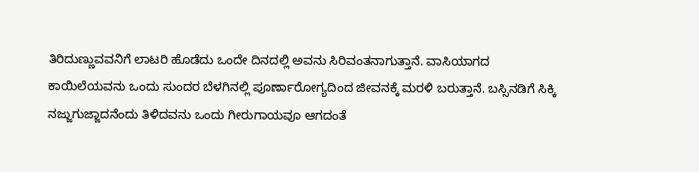ತಿರಿದುಣ್ಣುವವನಿಗೆ ಲಾಟರಿ ಹೊಡೆದು ಒಂದೇ ದಿನದಲ್ಲಿ ಅವನು ಸಿರಿವಂತನಾಗುತ್ತಾನೆ. ವಾಸಿಯಾಗದ ಕಾಯಿಲೆಯವನು ಒಂದು ಸುಂದರ ಬೆಳಗಿನಲ್ಲಿ ಪೂರ್ಣಾರೋಗ್ಯದಿಂದ ಜೀವನಕ್ಕೆ ಮರಳಿ ಬರುತ್ತಾನೆ. ಬಸ್ಸಿನಡಿಗೆ ಸಿಕ್ಕಿ ನಜ್ಜುಗುಜ್ಜಾದನೆಂದು ತಿಳಿದವನು ಒಂದು ಗೀರುಗಾಯವೂ ಆಗದಂತೆ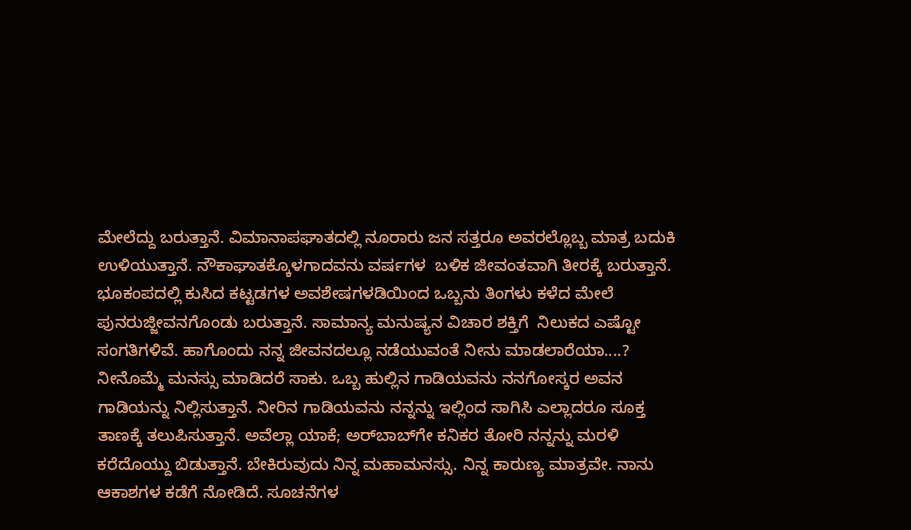ಮೇಲೆದ್ದು ಬರುತ್ತಾನೆ. ವಿಮಾನಾಪಘಾತದಲ್ಲಿ ನೂರಾರು ಜನ ಸತ್ತರೂ ಅವರಲ್ಲೊಬ್ಬ ಮಾತ್ರ ಬದುಕಿ ಉಳಿಯುತ್ತಾನೆ. ನೌಕಾಘಾತಕ್ಕೊಳಗಾದವನು ವರ್ಷಗಳ  ಬಳಿಕ ಜೀವಂತವಾಗಿ ತೀರಕ್ಕೆ ಬರುತ್ತಾನೆ. ಭೂಕಂಪದಲ್ಲಿ ಕುಸಿದ ಕಟ್ಟಡಗಳ ಅವಶೇಷಗಳಡಿಯಿಂದ ಒಬ್ಬನು ತಿಂಗಳು ಕಳೆದ ಮೇಲೆ ಪುನರುಜ್ಜೀವನಗೊಂಡು ಬರುತ್ತಾನೆ. ಸಾಮಾನ್ಯ ಮನುಷ್ಯನ ವಿಚಾರ ಶಕ್ತಿಗೆ  ನಿಲುಕದ ಎಷ್ಟೋ ಸಂಗತಿಗಳಿವೆ. ಹಾಗೊಂದು ನನ್ನ ಜೀವನದಲ್ಲೂ ನಡೆಯುವಂತೆ ನೀನು ಮಾಡಲಾರೆಯಾ....? ನೀನೊಮ್ಮೆ ಮನಸ್ಸು ಮಾಡಿದರೆ ಸಾಕು. ಒಬ್ಬ ಹುಲ್ಲಿನ ಗಾಡಿಯವನು ನನಗೋಸ್ಕರ ಅವನ ಗಾಡಿಯನ್ನು ನಿಲ್ಲಿಸುತ್ತಾನೆ. ನೀರಿನ ಗಾಡಿಯವನು ನನ್ನನ್ನು ಇಲ್ಲಿಂದ ಸಾಗಿಸಿ ಎಲ್ಲಾದರೂ ಸೂಕ್ತ ತಾಣಕ್ಕೆ ತಲುಪಿಸುತ್ತಾನೆ. ಅವೆಲ್ಲಾ ಯಾಕೆ; ಅರ್‌ಬಾಬ್‌ಗೇ ಕನಿಕರ ತೋರಿ ನನ್ನನ್ನು ಮರಳಿ ಕರೆದೊಯ್ದು ಬಿಡುತ್ತಾನೆ. ಬೇಕಿರುವುದು ನಿನ್ನ ಮಹಾಮನಸ್ಸು. ನಿನ್ನ ಕಾರುಣ್ಯ ಮಾತ್ರವೇ. ನಾನು ಆಕಾಶಗಳ ಕಡೆಗೆ ನೋಡಿದೆ. ಸೂಚನೆಗಳ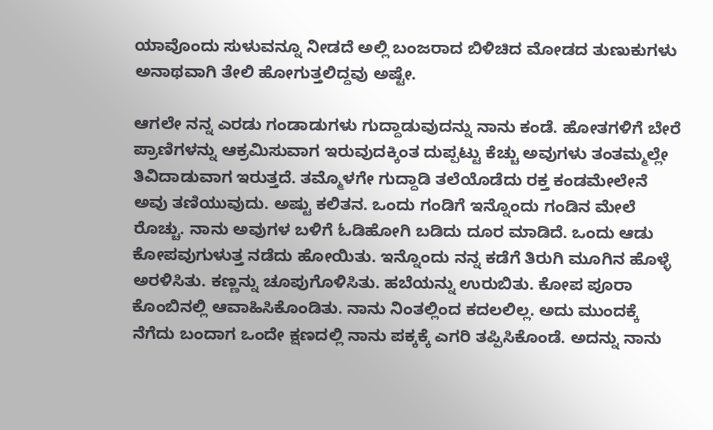ಯಾವೊಂದು ಸುಳುವನ್ನೂ ನೀಡದೆ ಅಲ್ಲಿ ಬಂಜರಾದ ಬಿಳಿಚಿದ ಮೋಡದ ತುಣುಕುಗಳು ಅನಾಥವಾಗಿ ತೇಲಿ ಹೋಗುತ್ತಲಿದ್ದವು ಅಷ್ಟೇ.

ಆಗಲೇ ನನ್ನ ಎರಡು ಗಂಡಾಡುಗಳು ಗುದ್ದಾಡುವುದನ್ನು ನಾನು ಕಂಡೆ. ಹೋತಗಳಿಗೆ ಬೇರೆ ಪ್ರಾಣಿಗಳನ್ನು ಆಕ್ರಮಿಸುವಾಗ ಇರುವುದಕ್ಕಿಂತ ದುಪ್ಪಟ್ಟು ಕೆಚ್ಚು ಅವುಗಳು ತಂತಮ್ಮಲ್ಲೇ ತಿವಿದಾಡುವಾಗ ಇರುತ್ತದೆ. ತಮ್ಮೊಳಗೇ ಗುದ್ದಾಡಿ ತಲೆಯೊಡೆದು ರಕ್ತ ಕಂಡಮೇಲೇನೆ ಅವು ತಣಿಯುವುದು. ಅಷ್ಟು ಕಲಿತನ. ಒಂದು ಗಂಡಿಗೆ ಇನ್ನೊಂದು ಗಂಡಿನ ಮೇಲೆ ರೊಚ್ಚು. ನಾನು ಅವುಗಳ ಬಳಿಗೆ ಓಡಿಹೋಗಿ ಬಡಿದು ದೂರ ಮಾಡಿದೆ. ಒಂದು ಆಡು ಕೋಪವುಗುಳುತ್ತ ನಡೆದು ಹೋಯಿತು. ಇನ್ನೊಂದು ನನ್ನ ಕಡೆಗೆ ತಿರುಗಿ ಮೂಗಿನ ಹೊಳ್ಳೆ ಅರಳಿಸಿತು. ಕಣ್ಣನ್ನು ಚೂಪುಗೊಳಿಸಿತು. ಹಬೆಯನ್ನು ಉರುಬಿತು. ಕೋಪ ಪೂರಾ ಕೊಂಬಿನಲ್ಲಿ ಆವಾಹಿಸಿಕೊಂಡಿತು. ನಾನು ನಿಂತಲ್ಲಿಂದ ಕದಲಲಿಲ್ಲ. ಅದು ಮುಂದಕ್ಕೆ ನೆಗೆದು ಬಂದಾಗ ಒಂದೇ ಕ್ಷಣದಲ್ಲಿ ನಾನು ಪಕ್ಕಕ್ಕೆ ಎಗರಿ ತಪ್ಪಿಸಿಕೊಂಡೆ. ಅದನ್ನು ನಾನು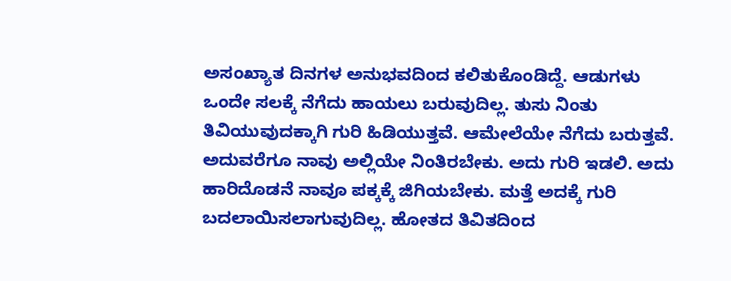ಅಸಂಖ್ಯಾತ ದಿನಗಳ ಅನುಭವದಿಂದ ಕಲಿತುಕೊಂಡಿದ್ದೆ. ಆಡುಗಳು ಒಂದೇ ಸಲಕ್ಕೆ ನೆಗೆದು ಹಾಯಲು ಬರುವುದಿಲ್ಲ. ತುಸು ನಿಂತು ತಿವಿಯುವುದಕ್ಕಾಗಿ ಗುರಿ ಹಿಡಿಯುತ್ತವೆ. ಆಮೇಲೆಯೇ ನೆಗೆದು ಬರುತ್ತವೆ. ಅದುವರೆಗೂ ನಾವು ಅಲ್ಲಿಯೇ ನಿಂತಿರಬೇಕು. ಅದು ಗುರಿ ಇಡಲಿ. ಅದು ಹಾರಿದೊಡನೆ ನಾವೂ ಪಕ್ಕಕ್ಕೆ ಜಿಗಿಯಬೇಕು. ಮತ್ತೆ ಅದಕ್ಕೆ ಗುರಿ ಬದಲಾಯಿಸಲಾಗುವುದಿಲ್ಲ. ಹೋತದ ತಿವಿತದಿಂದ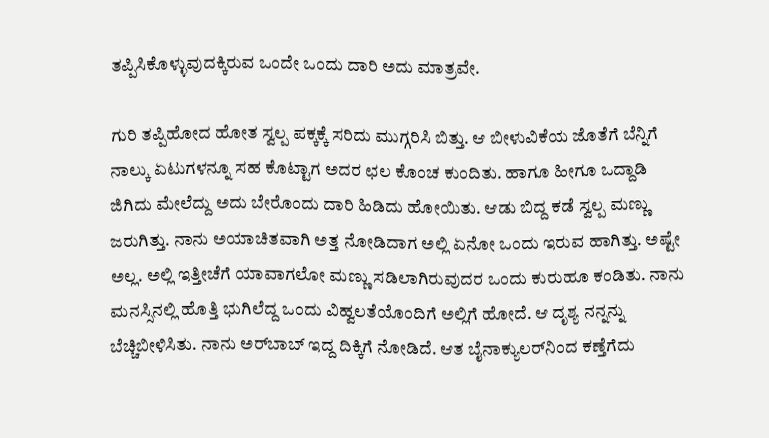ತಪ್ಪಿಸಿಕೊಳ್ಳುವುದಕ್ಕಿರುವ ಒಂದೇ ಒಂದು ದಾರಿ ಅದು ಮಾತ್ರವೇ.

ಗುರಿ ತಪ್ಪಿಹೋದ ಹೋತ ಸ್ವಲ್ಪ ಪಕ್ಕಕ್ಕೆ ಸರಿದು ಮುಗ್ಗರಿಸಿ ಬಿತ್ತು. ಆ ಬೀಳುವಿಕೆಯ ಜೊತೆಗೆ ಬೆನ್ನಿಗೆ ನಾಲ್ಕು ಏಟುಗಳನ್ನೂ ಸಹ ಕೊಟ್ಟಾಗ ಅದರ ಛಲ ಕೊಂಚ ಕುಂದಿತು. ಹಾಗೂ ಹೀಗೂ ಒದ್ದಾಡಿ ಜಿಗಿದು ಮೇಲೆದ್ದು ಅದು ಬೇರೊಂದು ದಾರಿ ಹಿಡಿದು ಹೋಯಿತು. ಆಡು ಬಿದ್ದ ಕಡೆ ಸ್ವಲ್ಪ ಮಣ್ಣು ಜರುಗಿತ್ತು. ನಾನು ಅಯಾಚಿತವಾಗಿ ಅತ್ತ ನೋಡಿದಾಗ ಅಲ್ಲಿ ಏನೋ ಒಂದು ಇರುವ ಹಾಗಿತ್ತು. ಅಷ್ಟೇ ಅಲ್ಲ. ಅಲ್ಲಿ ಇತ್ತೀಚೆಗೆ ಯಾವಾಗಲೋ ಮಣ್ಣು ಸಡಿಲಾಗಿರುವುದರ ಒಂದು ಕುರುಹೂ ಕಂಡಿತು. ನಾನು ಮನಸ್ಸಿನಲ್ಲಿ ಹೊತ್ತಿ ಭುಗಿಲೆದ್ದ ಒಂದು ವಿಹ್ವಲತೆಯೊಂದಿಗೆ ಅಲ್ಲಿಗೆ ಹೋದೆ. ಆ ದೃಶ್ಯ ನನ್ನನ್ನು ಬೆಚ್ಚಿಬೀಳಿಸಿತು. ನಾನು ಅರ್‌ಬಾಬ್ ಇದ್ದ ದಿಕ್ಕಿಗೆ ನೋಡಿದೆ. ಆತ ಬೈನಾಕ್ಯುಲರ್‌ನಿಂದ ಕಣ್ತೆಗೆದು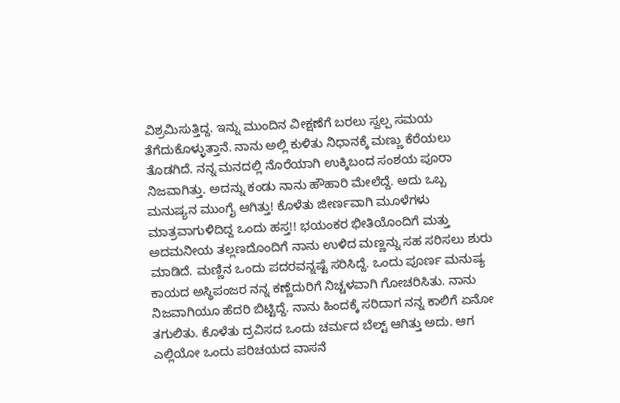ವಿಶ್ರಮಿಸುತ್ತಿದ್ದ. ಇನ್ನು ಮುಂದಿನ ವೀಕ್ಷಣೆಗೆ ಬರಲು ಸ್ವಲ್ಪ ಸಮಯ ತೆಗೆದುಕೊಳ್ಳುತ್ತಾನೆ. ನಾನು ಅಲ್ಲಿ ಕುಳಿತು ನಿಧಾನಕ್ಕೆ ಮಣ್ಣು ಕೆರೆಯಲು ತೊಡಗಿದೆ. ನನ್ನ ಮನದಲ್ಲಿ ನೊರೆಯಾಗಿ ಉಕ್ಕಿಬಂದ ಸಂಶಯ ಪೂರಾ ನಿಜವಾಗಿತ್ತು. ಅದನ್ನು ಕಂಡು ನಾನು ಹೌಹಾರಿ ಮೇಲೆದ್ದೆ. ಅದು ಒಬ್ಬ ಮನುಷ್ಯನ ಮುಂಗೈ ಆಗಿತ್ತು! ಕೊಳೆತು ಜೀರ್ಣವಾಗಿ ಮೂಳೆಗಳು ಮಾತ್ರವಾಗುಳಿದಿದ್ದ ಒಂದು ಹಸ್ತ!! ಭಯಂಕರ ಭೀತಿಯೊಂದಿಗೆ ಮತ್ತು ಅದಮನೀಯ ತಲ್ಲಣದೊಂದಿಗೆ ನಾನು ಉಳಿದ ಮಣ್ಣನ್ನು ಸಹ ಸರಿಸಲು ಶುರು ಮಾಡಿದೆ. ಮಣ್ಣಿನ ಒಂದು ಪದರವನ್ನಷ್ಟೆ ಸರಿಸಿದ್ದೆ. ಒಂದು ಪೂರ್ಣ ಮನುಷ್ಯ ಕಾಯದ ಅಸ್ಥಿಪಂಜರ ನನ್ನ ಕಣ್ಣೆದುರಿಗೆ ನಿಚ್ಚಳವಾಗಿ ಗೋಚರಿಸಿತು. ನಾನು ನಿಜವಾಗಿಯೂ ಹೆದರಿ ಬಿಟ್ಟಿದ್ದೆ. ನಾನು ಹಿಂದಕ್ಕೆ ಸರಿದಾಗ ನನ್ನ ಕಾಲಿಗೆ ಏನೋ ತಗುಲಿತು. ಕೊಳೆತು ದ್ರವಿಸದ ಒಂದು ಚರ್ಮದ ಬೆಲ್ಟ್ ಆಗಿತ್ತು ಅದು. ಆಗ ಎಲ್ಲಿಯೋ ಒಂದು ಪರಿಚಯದ ವಾಸನೆ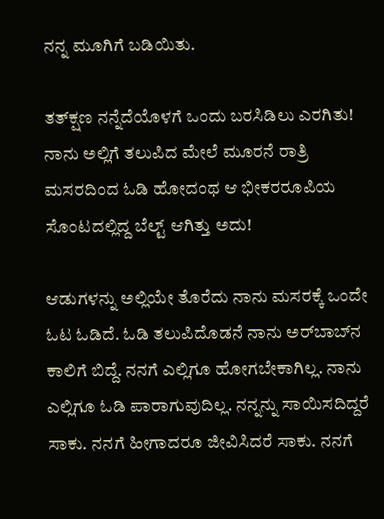ನನ್ನ ಮೂಗಿಗೆ ಬಡಿಯಿತು.

ತತ್‌ಕ್ಷಣ ನನ್ನೆದೆಯೊಳಗೆ ಒಂದು ಬರಸಿಡಿಲು ಎರಗಿತು! ನಾನು ಅಲ್ಲಿಗೆ ತಲುಪಿದ ಮೇಲೆ ಮೂರನೆ ರಾತ್ರಿ ಮಸರದಿಂದ ಓಡಿ ಹೋದಂಥ ಆ ಭೀಕರರೂಪಿಯ ಸೊಂಟದಲ್ಲಿದ್ದ ಬೆಲ್ಟ್ ಆಗಿತ್ತು ಅದು!

ಆಡುಗಳನ್ನು ಅಲ್ಲಿಯೇ ತೊರೆದು ನಾನು ಮಸರಕ್ಕೆ ಒಂದೇ ಓಟ ಓಡಿದೆ. ಓಡಿ ತಲುಪಿದೊಡನೆ ನಾನು ಅರ್‌ಬಾಬ್‌ನ ಕಾಲಿಗೆ ಬಿದ್ದೆ. ನನಗೆ ಎಲ್ಲಿಗೂ ಹೋಗಬೇಕಾಗಿಲ್ಲ. ನಾನು  ಎಲ್ಲಿಗೂ ಓಡಿ ಪಾರಾಗುವುದಿಲ್ಲ. ನನ್ನನ್ನು ಸಾಯಿಸದಿದ್ದರೆ ಸಾಕು. ನನಗೆ ಹೀಗಾದರೂ ಜೀವಿಸಿದರೆ ಸಾಕು. ನನಗೆ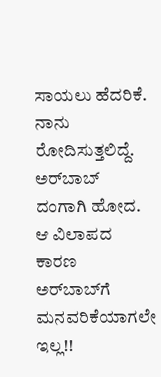ಸಾಯಲು ಹೆದರಿಕೆ. ನಾನು ರೋದಿಸುತ್ತಲಿದ್ದೆ. ಅರ್‌ಬಾಬ್  ದಂಗಾಗಿ ಹೋದ. ಆ ವಿಲಾಪದ ಕಾರಣ ಅರ್‌ಬಾಬ್‌ಗೆ ಮನವರಿಕೆಯಾಗಲೇ ಇಲ್ಲ!!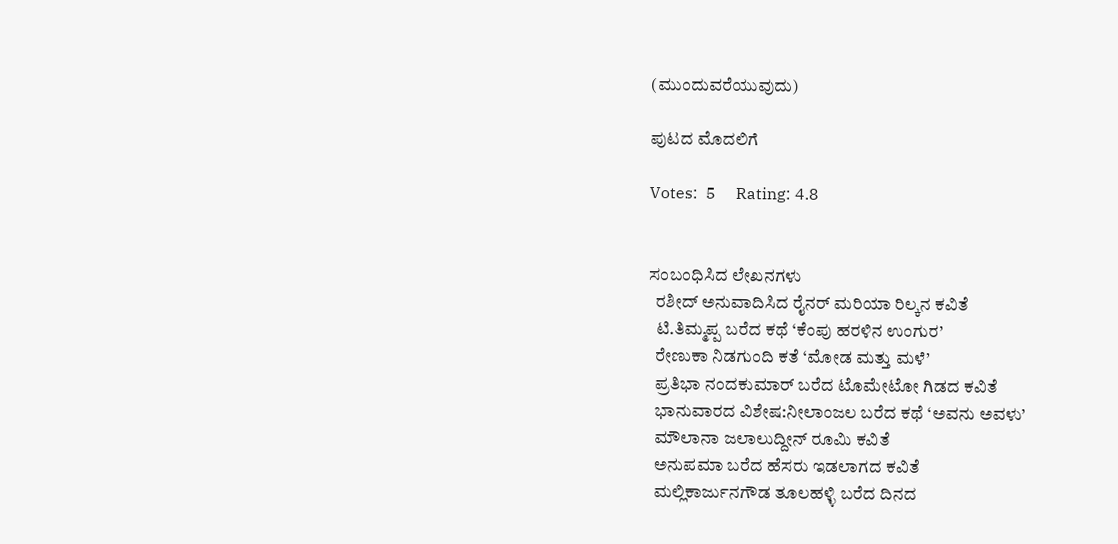(ಮುಂದುವರೆಯುವುದು)

ಪುಟದ ಮೊದಲಿಗೆ

Votes:  5     Rating: 4.8


ಸಂಬಂಧಿಸಿದ ಲೇಖನಗಳು
  ರಶೀದ್ ಅನುವಾದಿಸಿದ ರೈನರ್ ಮರಿಯಾ ರಿಲ್ಕನ ಕವಿತೆ
  ಟಿ.ತಿಮ್ಮಪ್ಪ ಬರೆದ ಕಥೆ ‘ಕೆಂಪು ಹರಳಿನ ಉಂಗುರ’
  ರೇಣುಕಾ ನಿಡಗುಂದಿ ಕತೆ ‘ಮೋಡ ಮತ್ತು ಮಳೆ’
  ಪ್ರತಿಭಾ ನಂದಕುಮಾರ್ ಬರೆದ ಟೊಮೇಟೋ ಗಿಡದ ಕವಿತೆ
  ಭಾನುವಾರದ ವಿಶೇಷ:ನೀಲಾಂಜಲ ಬರೆದ ಕಥೆ ‘ಅವನು ಅವಳು’
  ಮೌಲಾನಾ ಜಲಾಲುದ್ದೀನ್ ರೂಮಿ ಕವಿತೆ
  ಅನುಪಮಾ ಬರೆದ ಹೆಸರು ಇಡಲಾಗದ ಕವಿತೆ
  ಮಲ್ಲಿಕಾರ್ಜುನಗೌಡ ತೂಲಹಳ್ಳಿ ಬರೆದ ದಿನದ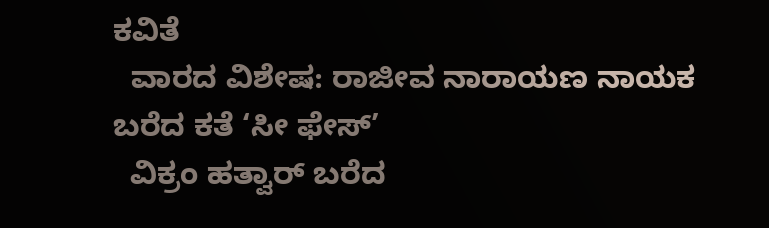ಕವಿತೆ
  ವಾರದ ವಿಶೇಷ: ರಾಜೀವ ನಾರಾಯಣ ನಾಯಕ ಬರೆದ ಕತೆ ‘ಸೀ ಫೇಸ್’
  ವಿಕ್ರಂ ಹತ್ವಾರ್ ಬರೆದ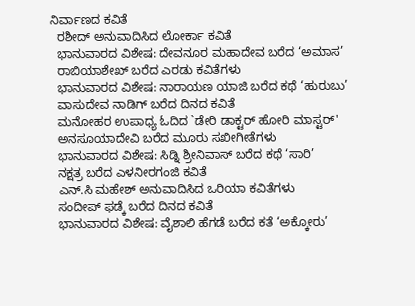ನಿರ್ವಾಣದ ಕವಿತೆ
  ರಶೀದ್ ಅನುವಾದಿಸಿದ ಲೋರ್ಕಾ ಕವಿತೆ
  ಭಾನುವಾರದ ವಿಶೇಷ: ದೇವನೂರ ಮಹಾದೇವ ಬರೆದ ‘ಅಮಾಸ’
  ರಾಬಿಯಾಶೇಖ್ ಬರೆದ ಎರಡು ಕವಿತೆಗಳು
  ಭಾನುವಾರದ ವಿಶೇಷ: ನಾರಾಯಣ ಯಾಜಿ ಬರೆದ ಕಥೆ ‘ಹುರುಬು’
  ವಾಸುದೇವ ನಾಡಿಗ್ ಬರೆದ ದಿನದ ಕವಿತೆ
  ಮನೋಹರ ಉಪಾಧ್ಯ ಓದಿದ `ಡೇರಿ ಡಾಕ್ಟರ್ ಹೋರಿ ಮಾಸ್ಟರ್'
  ಅನಸೂಯಾದೇವಿ ಬರೆದ ಮೂರು ಸಖೀಗೀತೆಗಳು
  ಭಾನುವಾರದ ವಿಶೇಷ: ಸಿಡ್ನಿ ಶ್ರೀನಿವಾಸ್ ಬರೆದ ಕಥೆ ‘ಸಾರಿ’
  ನಕ್ಷತ್ರ ಬರೆದ ಎಳನೀರಗಂಜಿ ಕವಿತೆ
  ಎನ್.ಸಿ ಮಹೇಶ್ ಅನುವಾದಿಸಿದ ಒರಿಯಾ ಕವಿತೆಗಳು
  ಸಂದೀಪ್ ಫಡ್ಕೆ ಬರೆದ ದಿನದ ಕವಿತೆ
  ಭಾನುವಾರದ ವಿಶೇಷ: ವೈಶಾಲಿ ಹೆಗಡೆ ಬರೆದ ಕತೆ ‘ಅಕ್ಕೋರು’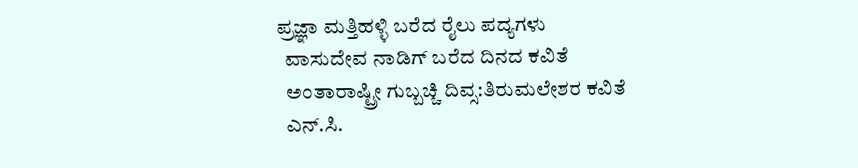ಪ್ರಜ್ಞಾ ಮತ್ತಿಹಳ್ಳಿ ಬರೆದ ರೈಲು ಪದ್ಯಗಳು
  ವಾಸುದೇವ ನಾಡಿಗ್ ಬರೆದ ದಿನದ ಕವಿತೆ
  ಅಂತಾರಾಷ್ಟ್ರೀ ಗುಬ್ಬಚ್ಚಿ ದಿವ್ಸ:ತಿರುಮಲೇಶರ ಕವಿತೆ
  ಎನ್.ಸಿ.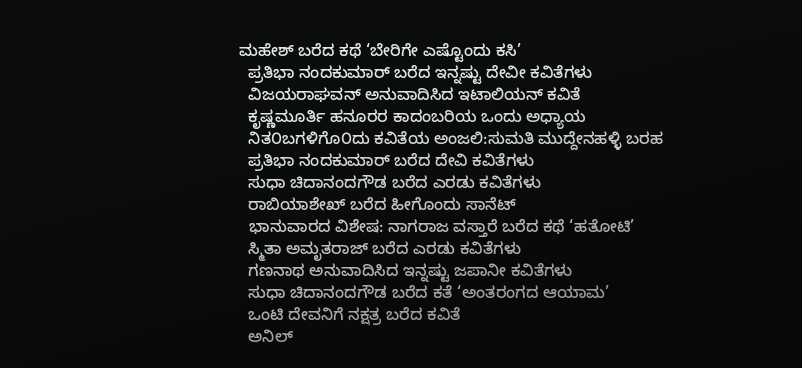ಮಹೇಶ್ ಬರೆದ ಕಥೆ ‘ಬೇರಿಗೇ ಎಷ್ಟೊಂದು ಕಸಿ’
  ಪ್ರತಿಭಾ ನಂದಕುಮಾರ್ ಬರೆದ ಇನ್ನಷ್ಟು ದೇವೀ ಕವಿತೆಗಳು
  ವಿಜಯರಾಘವನ್ ಅನುವಾದಿಸಿದ ಇಟಾಲಿಯನ್ ಕವಿತೆ
  ಕೃಷ್ಣಮೂರ್ತಿ ಹನೂರರ ಕಾದಂಬರಿಯ ಒಂದು ಅಧ್ಯಾಯ
  ನಿತ೦ಬಗಳಿಗೊ೦ದು ಕವಿತೆಯ ಅಂಜಲಿ:ಸುಮತಿ ಮುದ್ದೇನಹಳ್ಳಿ ಬರಹ
  ಪ್ರತಿಭಾ ನಂದಕುಮಾರ್ ಬರೆದ ದೇವಿ ಕವಿತೆಗಳು
  ಸುಧಾ ಚಿದಾನಂದಗೌಡ ಬರೆದ ಎರಡು ಕವಿತೆಗಳು
  ರಾಬಿಯಾಶೇಖ್ ಬರೆದ ಹೀಗೊಂದು ಸಾನೆಟ್
  ಭಾನುವಾರದ ವಿಶೇಷ: ನಾಗರಾಜ ವಸ್ತಾರೆ ಬರೆದ ಕಥೆ ‘ಹತೋಟಿ’
  ಸ್ಮಿತಾ ಅಮೃತರಾಜ್ ಬರೆದ ಎರಡು ಕವಿತೆಗಳು
  ಗಣನಾಥ ಅನುವಾದಿಸಿದ ಇನ್ನಷ್ಟು ಜಪಾನೀ ಕವಿತೆಗಳು
  ಸುಧಾ ಚಿದಾನಂದಗೌಡ ಬರೆದ ಕತೆ ‘ಅಂತರಂಗದ ಆಯಾಮ’
  ಒಂಟಿ ದೇವನಿಗೆ ನಕ್ಷತ್ರ ಬರೆದ ಕವಿತೆ
  ಅನಿಲ್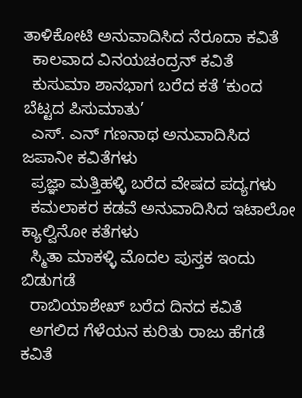ತಾಳಿಕೋಟಿ ಅನುವಾದಿಸಿದ ನೆರೂದಾ ಕವಿತೆ
  ಕಾಲವಾದ ವಿನಯಚಂದ್ರನ್ ಕವಿತೆ
  ಕುಸುಮಾ ಶಾನಭಾಗ ಬರೆದ ಕತೆ ‘ಕುಂದ ಬೆಟ್ಟದ ಪಿಸುಮಾತು’
  ಎಸ್. ಎನ್ ಗಣನಾಥ ಅನುವಾದಿಸಿದ ಜಪಾನೀ ಕವಿತೆಗಳು
  ಪ್ರಜ್ಞಾ ಮತ್ತಿಹಳ್ಳಿ ಬರೆದ ವೇಷದ ಪದ್ಯಗಳು
  ಕಮಲಾಕರ ಕಡವೆ ಅನುವಾದಿಸಿದ ಇಟಾಲೋ ಕ್ಯಾಲ್ವಿನೋ ಕತೆಗಳು
  ಸ್ಮಿತಾ ಮಾಕಳ್ಳಿ ಮೊದಲ ಪುಸ್ತಕ ಇಂದು ಬಿಡುಗಡೆ
  ರಾಬಿಯಾಶೇಖ್ ಬರೆದ ದಿನದ ಕವಿತೆ
  ಅಗಲಿದ ಗೆಳೆಯನ ಕುರಿತು ರಾಜು ಹೆಗಡೆ ಕವಿತೆ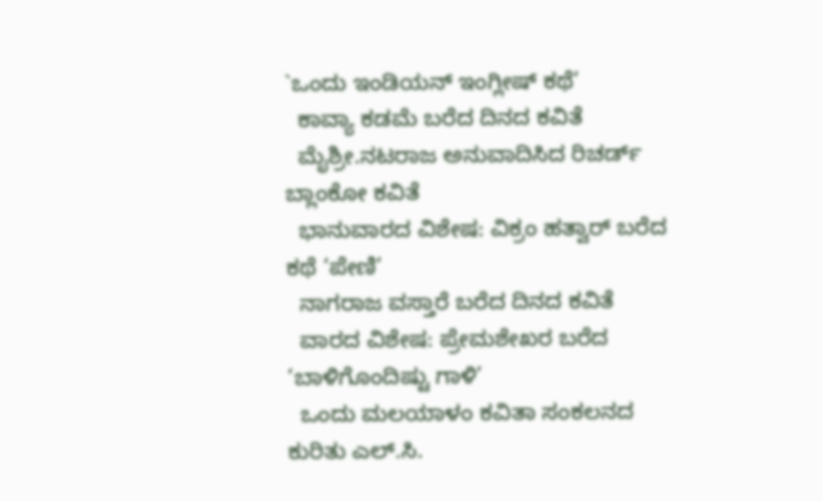`ಒಂದು ಇಂಡಿಯನ್ ಇಂಗ್ಲೀಷ್ ಕಥೆ’
  ಕಾವ್ಯಾ ಕಡಮೆ ಬರೆದ ದಿನದ ಕವಿತೆ
  ಮೈಶ್ರೀ.ನಟರಾಜ ಅನುವಾದಿಸಿದ ರಿಚರ್ಡ್ ಬ್ಲಾಂಕೋ ಕವಿತೆ
  ಭಾನುವಾರದ ವಿಶೇಷ: ವಿಕ್ರಂ ಹತ್ವಾರ್ ಬರೆದ ಕಥೆ ‘ಪೇಣಿ’
  ನಾಗರಾಜ ವಸ್ತಾರೆ ಬರೆದ ದಿನದ ಕವಿತೆ
  ವಾರದ ವಿಶೇಷ: ಪ್ರೇಮಶೇಖರ ಬರೆದ ‘ಬಾಳಿಗೊಂದಿಷ್ಟು ಗಾಳಿ’
  ಒಂದು ಮಲಯಾಳಂ ಕವಿತಾ ಸಂಕಲನದ ಕುರಿತು ಎಲ್.ಸಿ.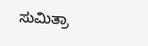ಸುಮಿತ್ರಾ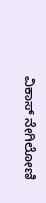ವಿಕಾಸ್ ನೇಗಿಲೋಣಿ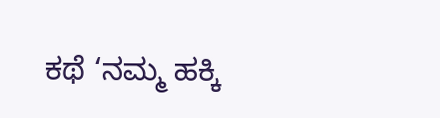ಕಥೆ ‘ನಮ್ಮ ಹಕ್ಕಿ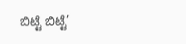ಬಿಟ್ಟೆ ಬಿಟ್ಟೆ’